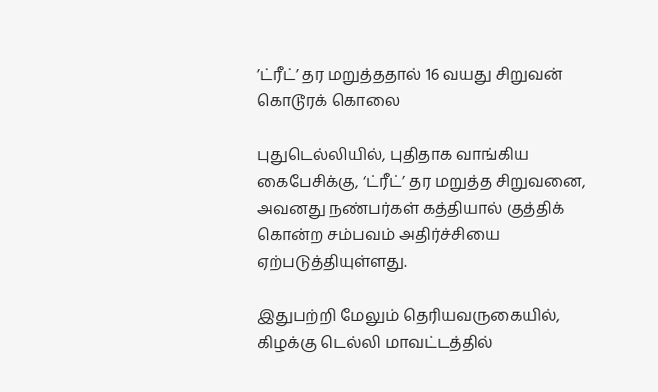’ட்ரீட்’ தர மறுத்ததால் 16 வயது சிறுவன் கொடூரக் கொலை

புதுடெல்லியில், புதிதாக வாங்கிய கைபேசிக்கு, ‘ட்ரீட்’ தர மறுத்த சிறுவனை, அவனது நண்பர்கள் கத்தியால் குத்திக் கொன்ற சம்பவம் அதிர்ச்சியை ஏற்படுத்தியுள்ளது.

இதுபற்றி மேலும் தெரியவருகையில், கிழக்கு டெல்லி மாவட்டத்தில்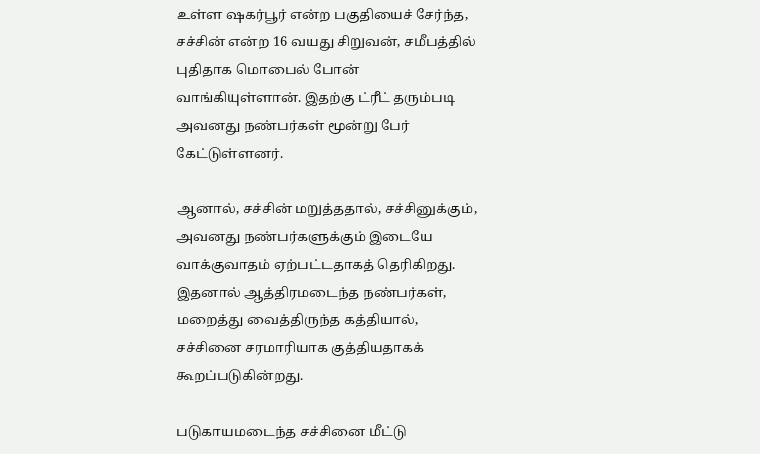உள்ள ஷகர்பூர் என்ற பகுதியைச் சேர்ந்த, சச்சின் என்ற 16 வயது சிறுவன், சமீபத்தில் புதிதாக மொபைல் போன் வாங்கியுள்ளான். இதற்கு ட்ரீட் தரும்படி அவனது நண்பர்கள் மூன்று பேர் கேட்டுள்ளனர்.

ஆனால், சச்சின் மறுத்ததால், சச்சினுக்கும், அவனது நண்பர்களுக்கும் இடையே வாக்குவாதம் ஏற்பட்டதாகத் தெரிகிறது. இதனால் ஆத்திரமடைந்த நண்பர்கள், மறைத்து வைத்திருந்த கத்தியால், சச்சினை சரமாரியாக குத்தியதாகக் கூறப்படுகின்றது.

படுகாயமடைந்த சச்சினை மீட்டு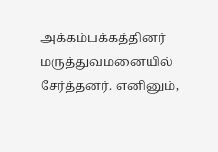அக்கம்பக்கத்தினர் மருத்துவமனையில் சேர்த்தனர். எனினும்,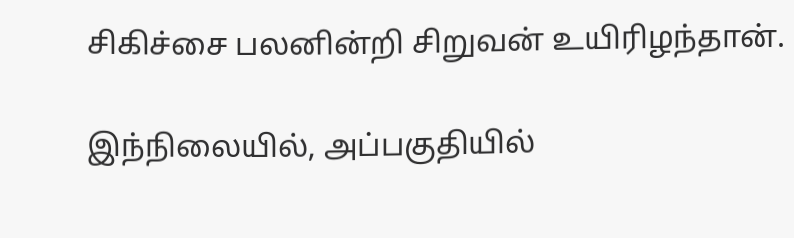சிகிச்சை பலனின்றி சிறுவன் உயிரிழந்தான்.

இந்நிலையில், அப்பகுதியில்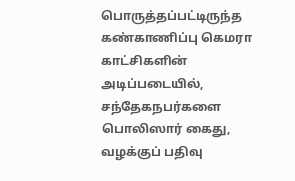பொருத்தப்பட்டிருந்த கண்காணிப்பு கெமரா காட்சிகளின் அடிப்படையில், சந்தேகநபர்களை பொலிஸார் கைது, வழக்குப் பதிவு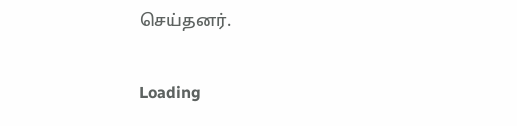செய்தனர்.

Loading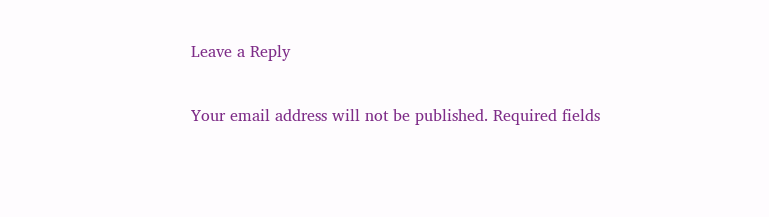Leave a Reply

Your email address will not be published. Required fields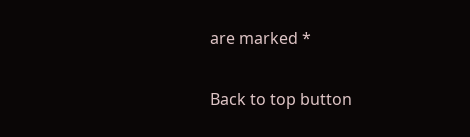are marked *

Back to top button